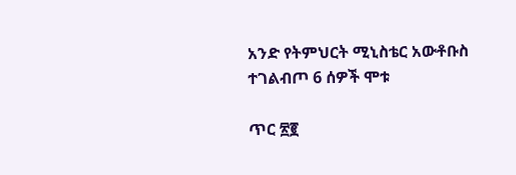አንድ የትምህርት ሚኒስቴር አውቶቡስ ተገልብጦ 6 ሰዎች ሞቱ

ጥር ፳፪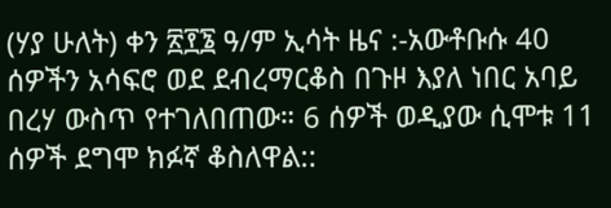(ሃያ ሁለት) ቀን ፳፻፮ ዓ/ም ኢሳት ዜና :-አውቶቡሱ 40 ሰዎችን አሳፍሮ ወደ ደብረማርቆስ በጉዞ እያለ ነበር አባይ በረሃ ውስጥ የተገለበጠው። 6 ሰዎች ወዲያው ሲሞቱ 11 ሰዎች ደግሞ ክፉኛ ቆስለዋል::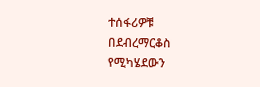ተሰፋሪዎቹ በደብረማርቆስ የሚካሄደውን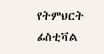የትምህርት ፊስቲቫል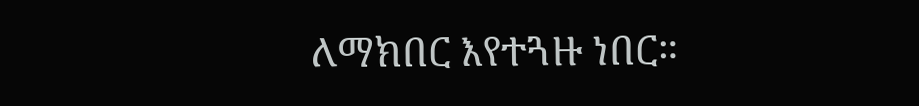ለማክበር እየተጓዙ ነበር።